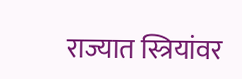राज्यात स्त्रियांवर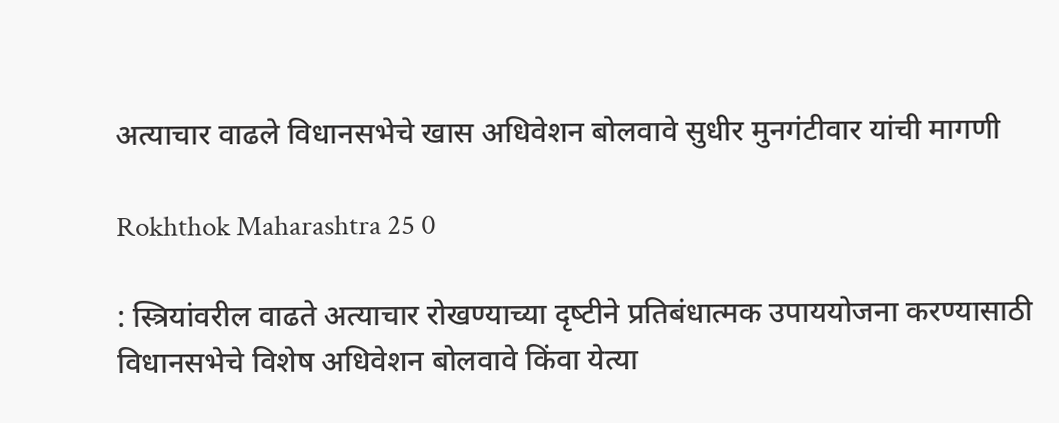अत्याचार वाढले विधानसभेचे खास अधिवेशन बोलवावे सुधीर मुनगंटीवार यांची मागणी

Rokhthok Maharashtra 25 0

: स्‍त्रियांवरील वाढते अत्‍याचार रोखण्‍याच्‍या दृष्‍टीने प्रतिबंधात्‍मक उपाययोजना करण्‍यासाठी विधानसभेचे विशेष अधिवेशन बोलवावे किंवा येत्या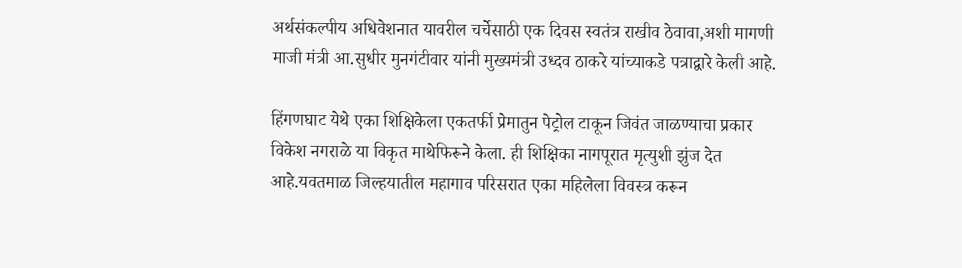अर्थसंकल्‍पीय अधिवेशनात यावरील चर्चेसाठी एक दिवस स्वतंत्र राखीव ठेवावा,अशी मागणी माजी मंत्री आ.सुधीर मुनगंटीवार यांनी मुख्‍यमंत्री उध्दव ठाकरे यांच्‍याकडे पत्राद्वारे केली आहे.

हिंगणघाट येथे एका शिक्षिकेला एकतर्फी प्रेमातुन पेट्रोल टाकून जिवंत जाळण्याचा प्रकार विकेश नगराळे या विकृत माथेफिरूने केला. ही शिक्षिका नागपूरात मृत्युशी झुंज देत आहे.यवतमाळ जिल्हयातील महागाव परिसरात एका महिलेला विवस्त्र करून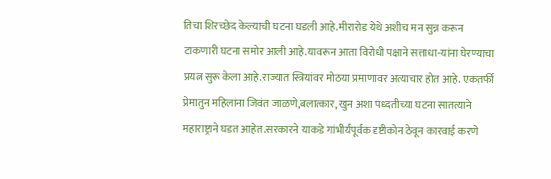तिचा शिरच्छेद केल्याची घटना घडली आहे.मीरारोड येथे अशीच मन सुन्न करून टाकणारी घटना समोर आली आहे.यावरून आता विरोधी पक्षाने सत्ताधा-यांना घेरण्याचा प्रयत्न सुरू केला आहे.राज्यात स्त्रियांवर मोठया प्रमाणावर अत्याचार होत आहे. एकतर्फी प्रेमातुन महिलांना जिवंत जाळणे,बलात्कार, खुन अशा पध्दतीच्या घटना सातत्याने महाराष्ट्राने घडत आहेत.सरकारने याकडे गांभीर्यपूर्वक दृष्टीकोन ठेवून कारवाई करणे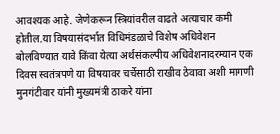आवश्यक आहे. जेणेकरून स्त्रियांवरील वाढते अत्याचार कमी होतील.या विषयासंदर्भात विधिमंडळाचे विशेष अधिवेशन बोलविण्यात यावे किंवा येत्या अर्थसंकल्पीय अधिवेशनादरम्यान एक दिवस स्वतंत्रपणे या विषयावर चर्चेसाठी राखीव ठेवावा अशी मागणी मुनगंटीवार यांनी मुख्यमंत्री ठाकरे यांना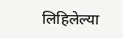लिहिलेल्या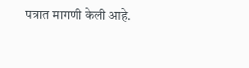पत्रात मागणी केली आहे.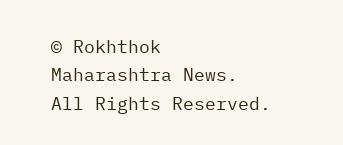© Rokhthok Maharashtra News. All Rights Reserved.